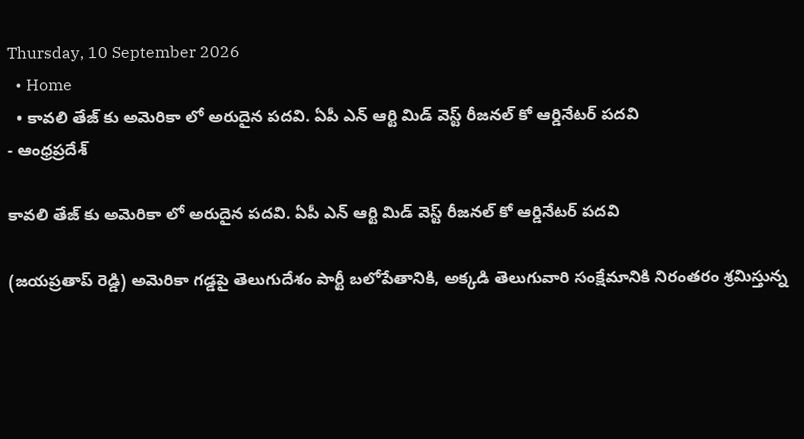Thursday, 10 September 2026
  • Home
  • కావలి తేజ్ కు అమెరికా లో అరుదైన పదవి. ఏపీ ఎన్ ఆర్టి మిడ్ వెస్ట్ రీజనల్ కో ఆర్డినేటర్ పదవి
- ఆంధ్రప్రదేశ్

కావలి తేజ్ కు అమెరికా లో అరుదైన పదవి. ఏపీ ఎన్ ఆర్టి మిడ్ వెస్ట్ రీజనల్ కో ఆర్డినేటర్ పదవి

(జయప్రతాప్ రెడ్డి) అమెరికా గడ్డపై తెలుగుదేశం పార్టీ బలోపేతానికి, అక్కడి తెలుగువారి సంక్షేమానికి నిరంతరం శ్రమిస్తున్న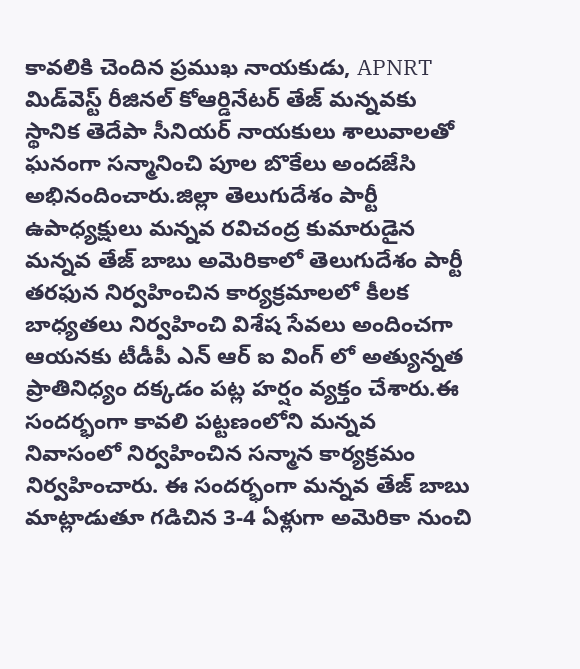కావలికి చెందిన ప్రముఖ నాయకుడు, APNRT మిడ్‌వెస్ట్ రీజినల్ కోఆర్డినేటర్ తేజ్ మన్నవకు స్థానిక తెదేపా సీనియర్ నాయకులు శాలువాలతో ఘనంగా సన్మానించి పూల బొకేలు అందజేసి అభినందించారు.జిల్లా తెలుగుదేశం పార్టీ ఉపాధ్యక్షులు మన్నవ రవిచంద్ర కుమారుడైన మన్నవ తేజ్ బాబు అమెరికాలో తెలుగుదేశం పార్టీ తరఫున నిర్వహించిన కార్యక్రమాలలో కీలక బాధ్యతలు నిర్వహించి విశేష సేవలు అందించగా ఆయనకు టీడీపీ ఎన్ ఆర్ ఐ వింగ్ లో అత్యున్నత ప్రాతినిధ్యం దక్కడం పట్ల హర్షం వ్యక్తం చేశారు.ఈ సందర్భంగా కావలి పట్టణంలోని మన్నవ నివాసంలో నిర్వహించిన సన్మాన కార్యక్రమం నిర్వహించారు. ఈ సందర్భంగా మన్నవ తేజ్ బాబు మాట్లాడుతూ గడిచిన 3-4 ఏళ్లుగా అమెరికా నుంచి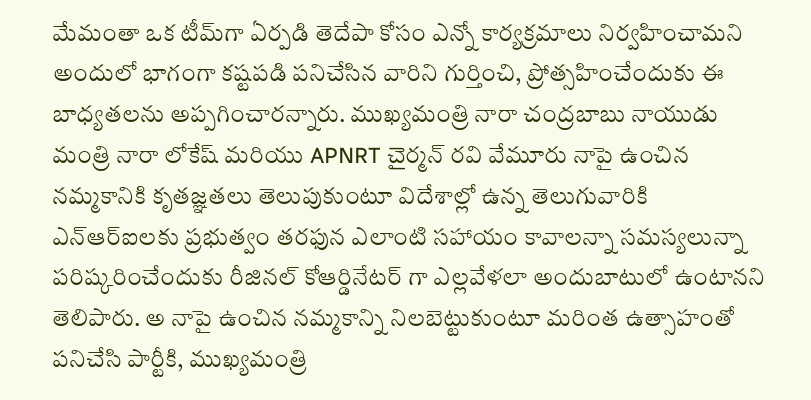మేమంతా ఒక టీమ్‌గా ఏర్పడి తెదేపా కోసం ఎన్నో కార్యక్రమాలు నిర్వహించామని అందులో భాగంగా కష్టపడి పనిచేసిన వారిని గుర్తించి, ప్రోత్సహించేందుకు ఈ బాధ్యతలను అప్పగించారన్నారు. ముఖ్యమంత్రి నారా చంద్రబాబు నాయుడు మంత్రి నారా లోకేష్ మరియు APNRT చైర్మన్ రవి వేమూరు నాపై ఉంచిన నమ్మకానికి కృతజ్ఞతలు తెలుపుకుంటూ విదేశాల్లో ఉన్న తెలుగువారికి ఎన్‌ఆర్‌ఐలకు ప్రభుత్వం తరఫున ఎలాంటి సహాయం కావాలన్నా సమస్యలున్నా పరిష్కరించేందుకు రీజినల్ కోఆర్డినేటర్ గా ఎల్లవేళలా అందుబాటులో ఉంటానని తెలిపారు. అ నాపై ఉంచిన నమ్మకాన్ని నిలబెట్టుకుంటూ మరింత ఉత్సాహంతో పనిచేసి పార్టీకి, ముఖ్యమంత్రి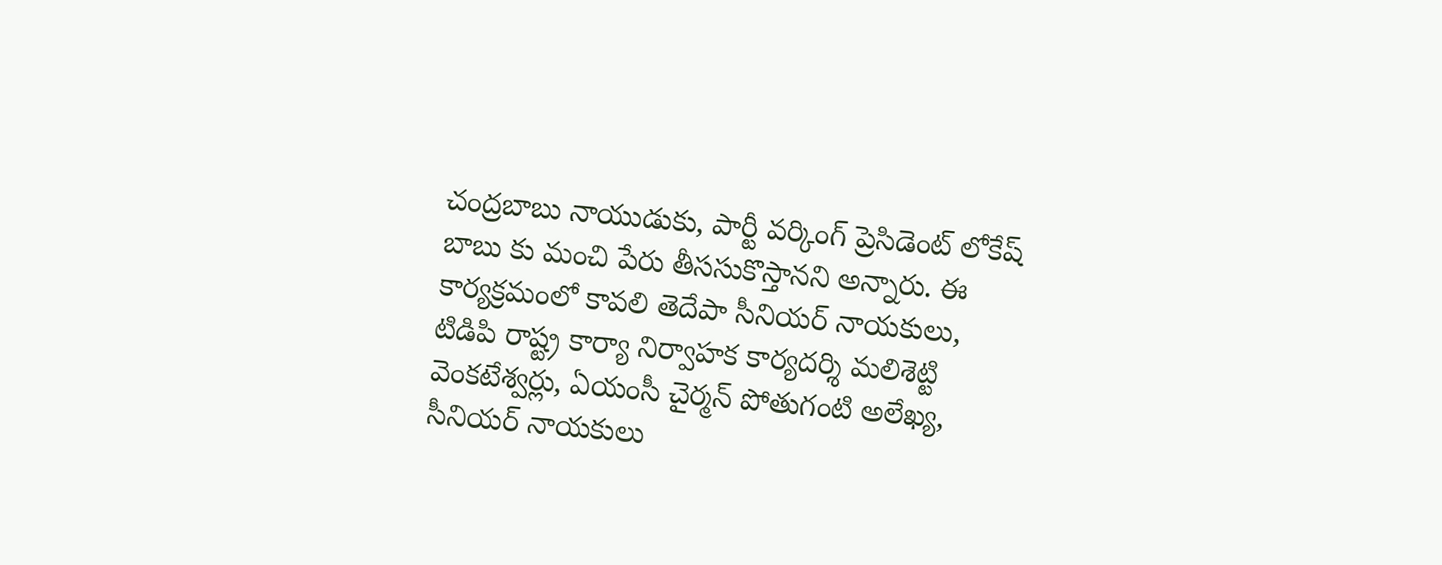చంద్రబాబు నాయుడుకు, పార్టీ వర్కింగ్ ప్రెసిడెంట్ లోకేష్ బాబు కు మంచి పేరు తీససుకొస్తానని అన్నారు. ఈ కార్యక్రమంలో కావలి తెదేపా సీనియర్ నాయకులు, టిడిపి రాష్ట్ర కార్యా నిర్వాహక కార్యదర్శి మలిశెట్టి వెంకటేశ్వర్లు, ఏయంసీ చైర్మన్ పోతుగంటి అలేఖ్య, సీనియర్ నాయకులు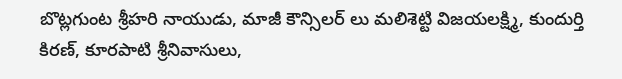బొట్లగుంట శ్రీహరి నాయుడు, మాజీ కౌన్సిలర్ లు మలిశెట్టి విజయలక్ష్మి, కుందుర్తి కిరణ్, కూరపాటి శ్రీనివాసులు,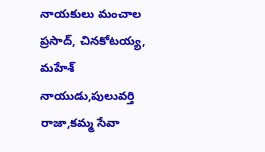నాయకులు మంచాల ప్రసాద్, చినకోటయ్య, మహేశ్ నాయుడు,పులువర్తి రాజా,కమ్మ సేవా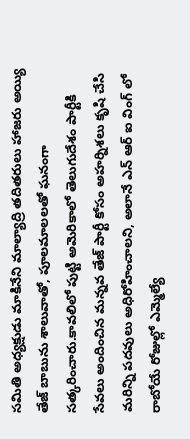సమితి అధ్యక్షుడు మాకినేని మాల్యాద్రి తదితరులు హాజరు అయ్యి తేజ్ బాబును శాలువాతో, పూలమాలలతో ఘనంగా సత్కరించారు.కావలిలో పుట్టి అమెరికాలో తెలుగుదేశం పార్టీకి సేవలు అందించిన మన్నవ తేజ్ పార్టీ కోసం అహర్నిశలు కృషి చేసి మరిన్ని పదవులు అధిరోహించాలని, అలానే ఎన్ ఆర్ ఐ వింగ్ లో రాబోయే రోజుల్లో ఎమ్మెల్యే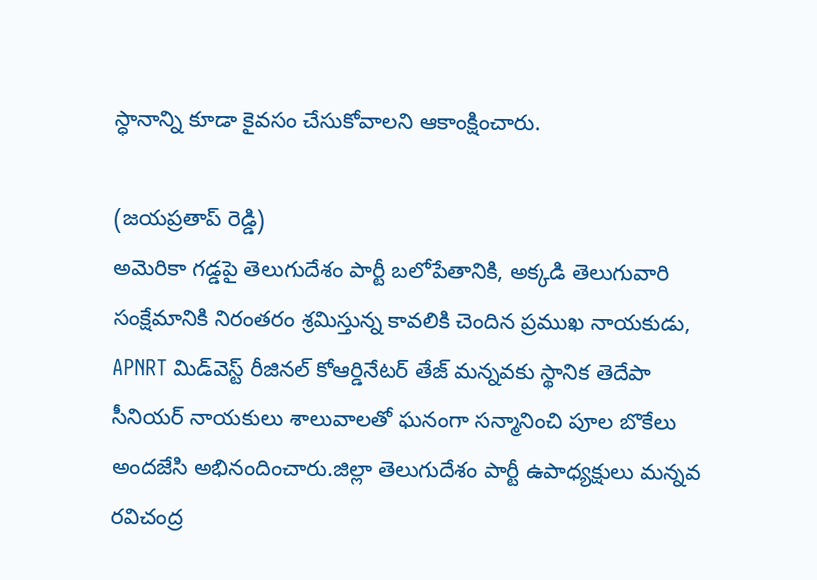స్ధానాన్ని కూడా కైవసం చేసుకోవాలని ఆకాంక్షించారు.

(జయప్రతాప్ రెడ్డి)
అమెరికా గడ్డపై తెలుగుదేశం పార్టీ బలోపేతానికి, అక్కడి తెలుగువారి సంక్షేమానికి నిరంతరం శ్రమిస్తున్న కావలికి చెందిన ప్రముఖ నాయకుడు, APNRT మిడ్‌వెస్ట్ రీజినల్ కోఆర్డినేటర్ తేజ్ మన్నవకు స్థానిక తెదేపా సీనియర్ నాయకులు శాలువాలతో ఘనంగా సన్మానించి పూల బొకేలు అందజేసి అభినందించారు.జిల్లా తెలుగుదేశం పార్టీ ఉపాధ్యక్షులు మన్నవ రవిచంద్ర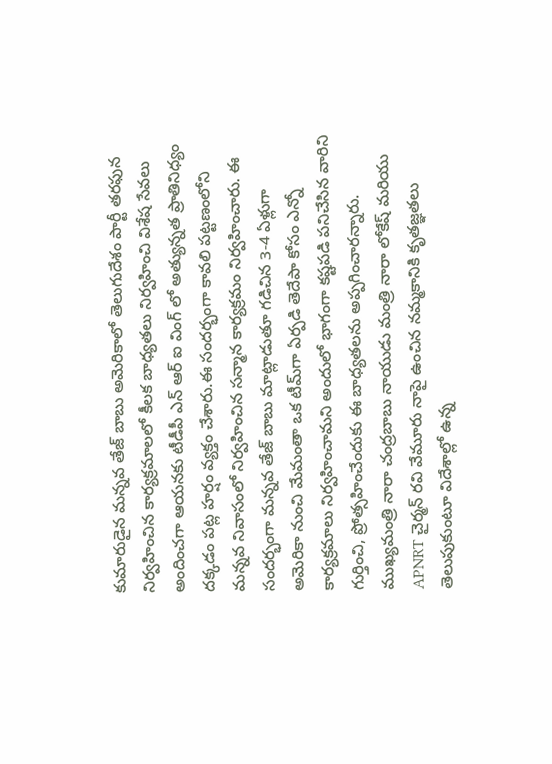కుమారుడైన మన్నవ తేజ్ బాబు అమెరికాలో తెలుగుదేశం పార్టీ తరఫున నిర్వహించిన కార్యక్రమాలలో కీలక బాధ్యతలు నిర్వహించి విశేష సేవలు అందించగా ఆయనకు టీడీపీ ఎన్ ఆర్ ఐ వింగ్ లో అత్యున్నత ప్రాతినిధ్యం దక్కడం పట్ల హర్షం వ్యక్తం చేశారు.ఈ సందర్భంగా కావలి పట్టణంలోని మన్నవ నివాసంలో నిర్వహించిన సన్మాన కార్యక్రమం నిర్వహించారు. ఈ సందర్భంగా మన్నవ తేజ్ బాబు మాట్లాడుతూ గడిచిన 3-4 ఏళ్లుగా అమెరికా నుంచి మేమంతా ఒక టీమ్‌గా ఏర్పడి తెదేపా కోసం ఎన్నో కార్యక్రమాలు నిర్వహించామని అందులో భాగంగా కష్టపడి పనిచేసిన వారిని గుర్తించి, ప్రోత్సహించేందుకు ఈ బాధ్యతలను అప్పగించారన్నారు. ముఖ్యమంత్రి నారా చంద్రబాబు నాయుడు మంత్రి నారా లోకేష్ మరియు APNRT చైర్మన్ రవి వేమూరు నాపై ఉంచిన నమ్మకానికి కృతజ్ఞతలు తెలుపుకుంటూ విదేశాల్లో ఉన్న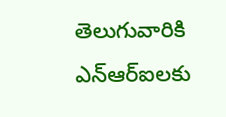తెలుగువారికి ఎన్‌ఆర్‌ఐలకు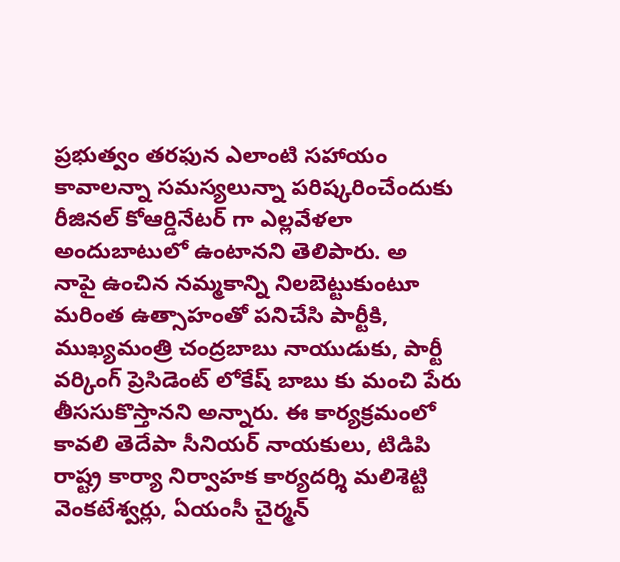ప్రభుత్వం తరఫున ఎలాంటి సహాయం కావాలన్నా సమస్యలున్నా పరిష్కరించేందుకు రీజినల్ కోఆర్డినేటర్ గా ఎల్లవేళలా అందుబాటులో ఉంటానని తెలిపారు. అ
నాపై ఉంచిన నమ్మకాన్ని నిలబెట్టుకుంటూ మరింత ఉత్సాహంతో పనిచేసి పార్టీకి, ముఖ్యమంత్రి చంద్రబాబు నాయుడుకు, పార్టీ వర్కింగ్ ప్రెసిడెంట్ లోకేష్ బాబు కు మంచి పేరు తీససుకొస్తానని అన్నారు. ఈ కార్యక్రమంలో కావలి తెదేపా సీనియర్ నాయకులు, టిడిపి రాష్ట్ర కార్యా నిర్వాహక కార్యదర్శి మలిశెట్టి వెంకటేశ్వర్లు, ఏయంసీ చైర్మన్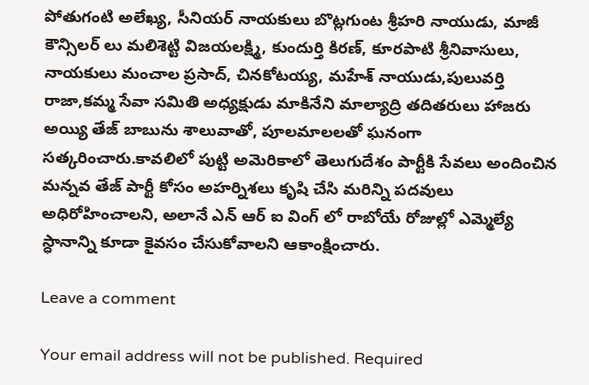పోతుగంటి అలేఖ్య, సీనియర్ నాయకులు బొట్లగుంట శ్రీహరి నాయుడు, మాజీ కౌన్సిలర్ లు మలిశెట్టి విజయలక్ష్మి, కుందుర్తి కిరణ్, కూరపాటి శ్రీనివాసులు, నాయకులు మంచాల ప్రసాద్, చినకోటయ్య, మహేశ్ నాయుడు,పులువర్తి రాజా,కమ్మ సేవా సమితి అధ్యక్షుడు మాకినేని మాల్యాద్రి తదితరులు హాజరు అయ్యి తేజ్ బాబును శాలువాతో, పూలమాలలతో ఘనంగా సత్కరించారు.కావలిలో పుట్టి అమెరికాలో తెలుగుదేశం పార్టీకి సేవలు అందించిన మన్నవ తేజ్ పార్టీ కోసం అహర్నిశలు కృషి చేసి మరిన్ని పదవులు అధిరోహించాలని, అలానే ఎన్ ఆర్ ఐ వింగ్ లో రాబోయే రోజుల్లో ఎమ్మెల్యే స్ధానాన్ని కూడా కైవసం చేసుకోవాలని ఆకాంక్షించారు.

Leave a comment

Your email address will not be published. Required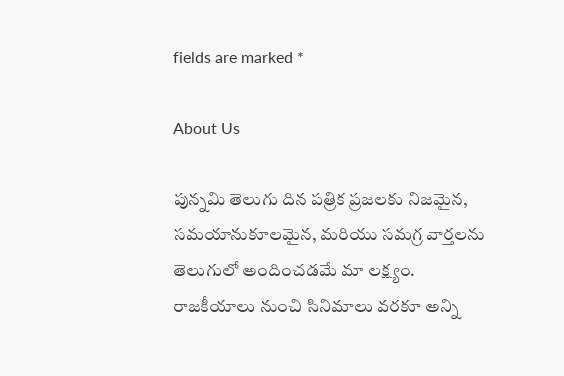fields are marked *

About Us

పున్నమి తెలుగు దిన పత్రిక ప్రజలకు నిజమైన, సమయానుకూలమైన, మరియు సమగ్ర వార్తలను తెలుగులో అందించడమే మా లక్ష్యం.
రాజకీయాలు నుంచి సినిమాలు వరకూ అన్ని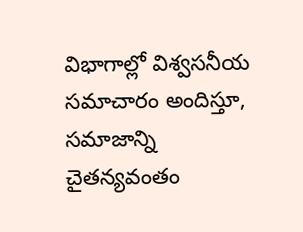విభాగాల్లో విశ్వసనీయ సమాచారం అందిస్తూ, సమాజాన్ని చైతన్యవంతం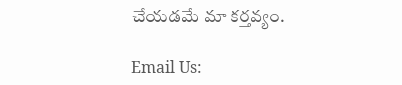చేయడమే మా కర్తవ్యం.

Email Us: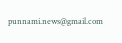punnami.news@gmail.com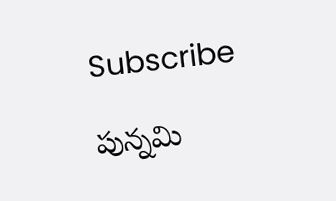Subscribe

పున్నమి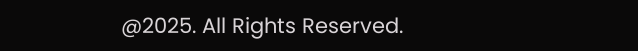@2025. All Rights Reserved.